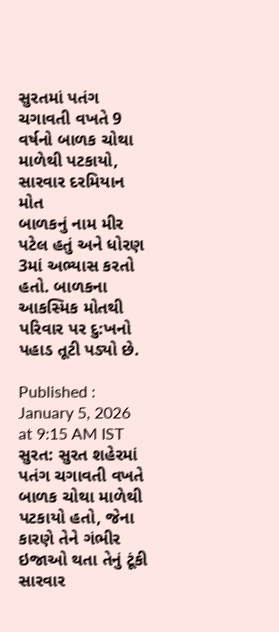સુરતમાં પતંગ ચગાવતી વખતે 9 વર્ષનો બાળક ચોથા માળેથી પટકાયો, સારવાર દરમિયાન મોત
બાળકનું નામ મીર પટેલ હતું અને ધોરણ 3માં અભ્યાસ કરતો હતો. બાળકના આકસ્મિક મોતથી પરિવાર પર દુ:ખનો પહાડ તૂટી પડ્યો છે.

Published : January 5, 2026 at 9:15 AM IST
સુરત: સુરત શહેરમાં પતંગ ચગાવતી વખતે બાળક ચોથા માળેથી પટકાયો હતો, જેના કારણે તેને ગંભીર ઇજાઓ થતા તેનું ટૂંકી સારવાર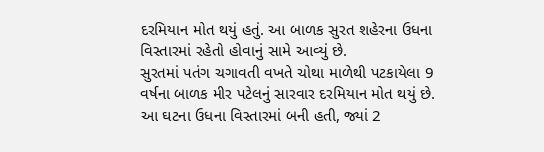દરમિયાન મોત થયું હતું. આ બાળક સુરત શહેરના ઉધના વિસ્તારમાં રહેતો હોવાનું સામે આવ્યું છે.
સુરતમાં પતંગ ચગાવતી વખતે ચોથા માળેથી પટકાયેલા 9 વર્ષના બાળક મીર પટેલનું સારવાર દરમિયાન મોત થયું છે. આ ઘટના ઉધના વિસ્તારમાં બની હતી, જ્યાં 2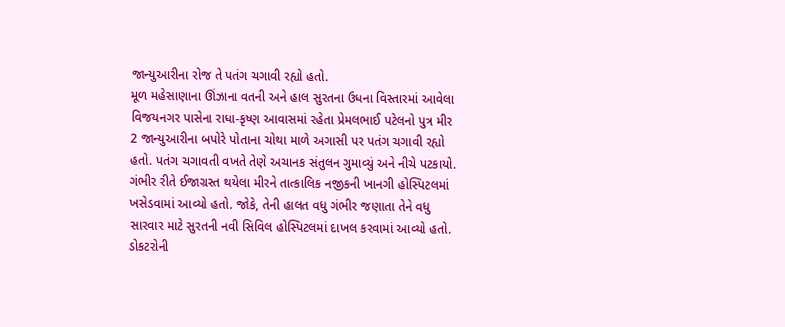જાન્યુઆરીના રોજ તે પતંગ ચગાવી રહ્યો હતો.
મૂળ મહેસાણાના ઊંઝાના વતની અને હાલ સુરતના ઉધના વિસ્તારમાં આવેલા વિજયનગર પાસેના રાધા-કૃષ્ણ આવાસમાં રહેતા પ્રેમલભાઈ પટેલનો પુત્ર મીર 2 જાન્યુઆરીના બપોરે પોતાના ચોથા માળે અગાસી પર પતંગ ચગાવી રહ્યો હતો. પતંગ ચગાવતી વખતે તેણે અચાનક સંતુલન ગુમાવ્યું અને નીચે પટકાયો.
ગંભીર રીતે ઈજાગ્રસ્ત થયેલા મીરને તાત્કાલિક નજીકની ખાનગી હોસ્પિટલમાં ખસેડવામાં આવ્યો હતો. જોકે, તેની હાલત વધુ ગંભીર જણાતા તેને વધુ સારવાર માટે સુરતની નવી સિવિલ હોસ્પિટલમાં દાખલ કરવામાં આવ્યો હતો. ડોકટરોની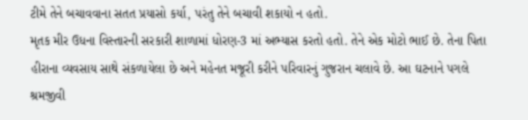ટીમે તેને બચાવવાના સતત પ્રયાસો કર્યા, પરંતુ તેને બચાવી શકાયો ન હતો.
મૃતક મીર ઉધના વિસ્તારની સરકારી શાળામાં ધોરણ-3 માં અભ્યાસ કરતો હતો. તેને એક મોટો ભાઈ છે. તેના પિતા હીરાના વ્યવસાય સાથે સંકળાયેલા છે અને મહેનત મજૂરી કરીને પરિવારનું ગુજરાન ચલાવે છે. આ ઘટનાને પગલે શ્રમજીવી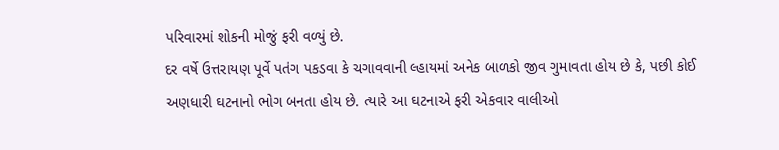પરિવારમાં શોકની મોજું ફરી વળ્યું છે.
દર વર્ષે ઉત્તરાયણ પૂર્વે પતંગ પકડવા કે ચગાવવાની લ્હાયમાં અનેક બાળકો જીવ ગુમાવતા હોય છે કે, પછી કોઈ અણધારી ઘટનાનો ભોગ બનતા હોય છે. ત્યારે આ ઘટનાએ ફરી એકવાર વાલીઓ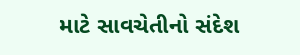માટે સાવચેતીનો સંદેશ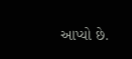આપ્યો છે.